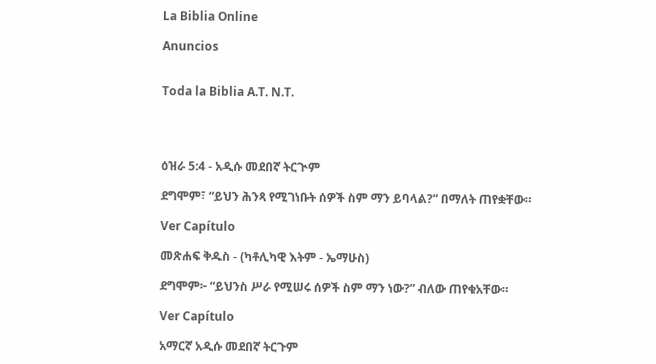La Biblia Online

Anuncios


Toda la Biblia A.T. N.T.




ዕዝራ 5:4 - አዲሱ መደበኛ ትርጒም

ደግሞም፣ “ይህን ሕንጻ የሚገነቡት ሰዎች ስም ማን ይባላል?” በማለት ጠየቋቸው።

Ver Capítulo

መጽሐፍ ቅዱስ - (ካቶሊካዊ እትም - ኤማሁስ)

ደግሞም፦ “ይህንስ ሥራ የሚሠሩ ሰዎች ስም ማን ነው?” ብለው ጠየቁአቸው።

Ver Capítulo

አማርኛ አዲሱ መደበኛ ትርጉም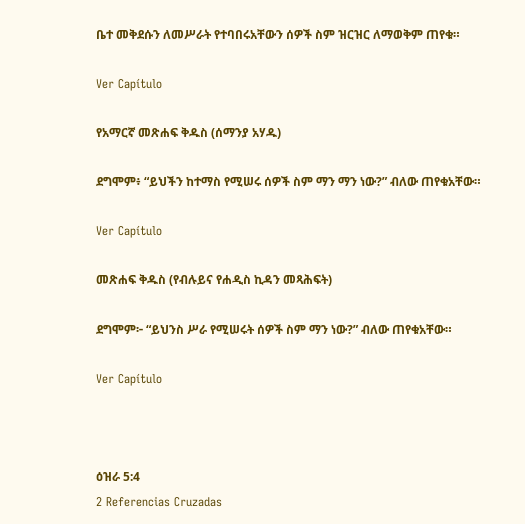ቤተ መቅደሱን ለመሥራት የተባበሩአቸውን ሰዎች ስም ዝርዝር ለማወቅም ጠየቁ።

Ver Capítulo

የአማርኛ መጽሐፍ ቅዱስ (ሰማንያ አሃዱ)

ደግሞም፥ “ይህችን ከተማስ የሚሠሩ ሰዎች ስም ማን ማን ነው?” ብለው ጠየቁአቸው።

Ver Capítulo

መጽሐፍ ቅዱስ (የብሉይና የሐዲስ ኪዳን መጻሕፍት)

ደግሞም፦ “ይህንስ ሥራ የሚሠሩት ሰዎች ስም ማን ነው?” ብለው ጠየቁአቸው።

Ver Capítulo



ዕዝራ 5:4
2 Referencias Cruzadas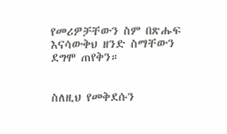የመሪዎቻቸውን ስም በጽሑፍ እናሳውቅህ ዘንድ ስማቸውን ደግሞ ጠየቅን።


ስለዚህ የመቅደሱን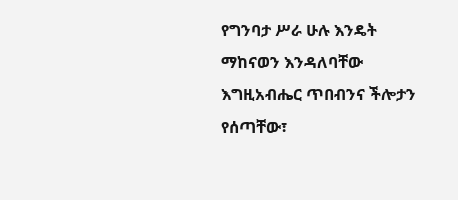የግንባታ ሥራ ሁሉ እንዴት ማከናወን እንዳለባቸው እግዚአብሔር ጥበብንና ችሎታን የሰጣቸው፣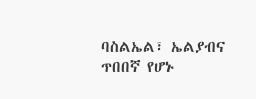ባስልኤል፣ ኤልያብና ጥበበኛ የሆኑ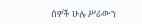ሰዎች ሁሉ ሥራውን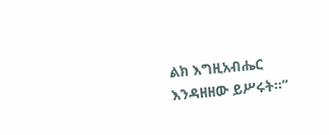ልክ እግዚአብሔር እንዳዘዘው ይሥሩት።”